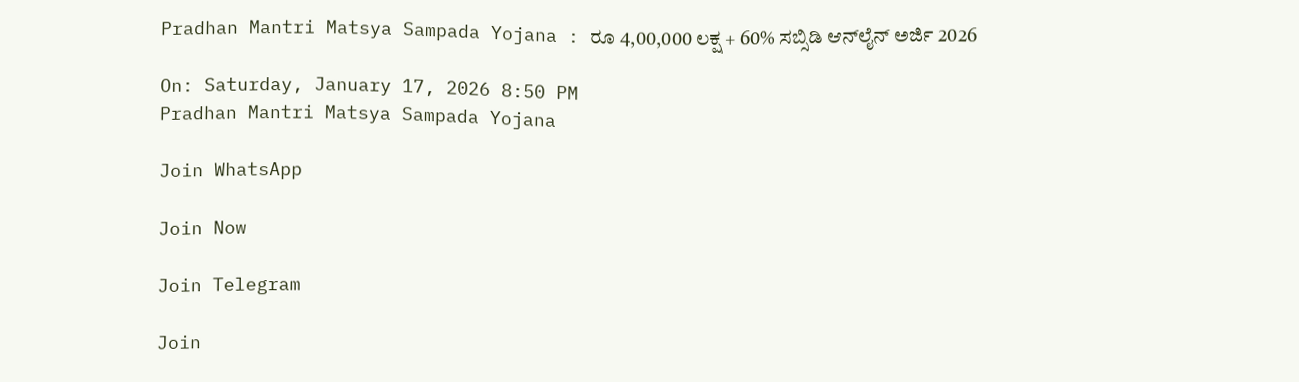Pradhan Mantri Matsya Sampada Yojana : ರೂ 4,00,000 ಲಕ್ಷ + 60% ಸಬ್ಸಿಡಿ ಆನ್‌ಲೈನ್ ಅರ್ಜಿ 2026

On: Saturday, January 17, 2026 8:50 PM
Pradhan Mantri Matsya Sampada Yojana

Join WhatsApp

Join Now

Join Telegram

Join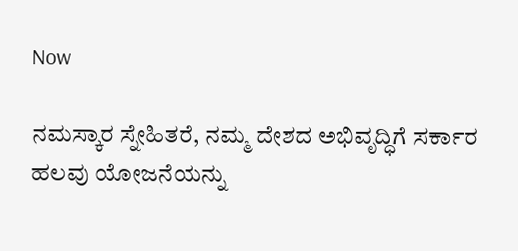Now

ನಮಸ್ಕಾರ ಸ್ನೇಹಿತರೆ, ನಮ್ಮ ದೇಶದ ಅಭಿವೃದ್ಧಿಗೆ ಸರ್ಕಾರ ಹಲವು ಯೋಜನೆಯನ್ನು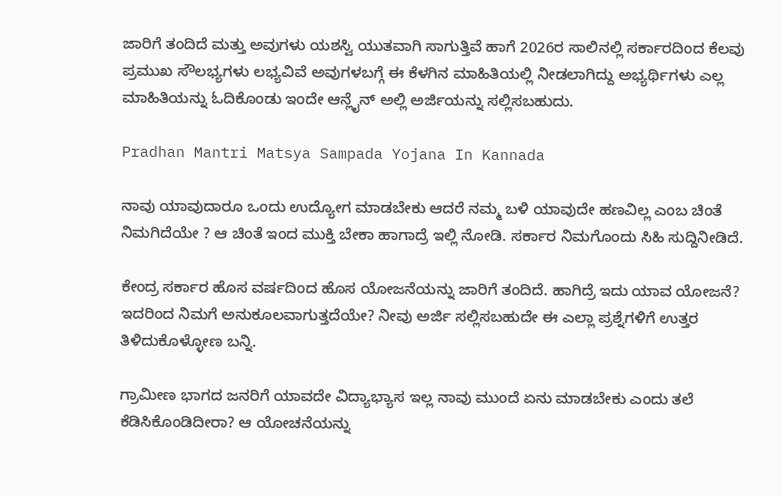ಜಾರಿಗೆ ತಂದಿದೆ ಮತ್ತು ಅವುಗಳು ಯಶಸ್ವಿ ಯುತವಾಗಿ ಸಾಗುತ್ತಿವೆ ಹಾಗೆ 2026ರ ಸಾಲಿನಲ್ಲಿ ಸರ್ಕಾರದಿಂದ ಕೆಲವು ಪ್ರಮುಖ ಸೌಲಭ್ಯಗಳು ಲಭ್ಯವಿವೆ ಅವುಗಳಬಗ್ಗೆ ಈ ಕೆಳಗಿನ ಮಾಹಿತಿಯಲ್ಲಿ ನೀಡಲಾಗಿದ್ದು ಅಭ್ಯರ್ಥಿಗಳು ಎಲ್ಲ ಮಾಹಿತಿಯನ್ನು ಓದಿಕೊಂಡು ಇಂದೇ ಆನ್ಲೈನ್ ಅಲ್ಲಿ ಅರ್ಜಿಯನ್ನು ಸಲ್ಲಿಸಬಹುದು.

Pradhan Mantri Matsya Sampada Yojana In Kannada

ನಾವು ಯಾವುದಾರೂ ಒಂದು ಉದ್ಯೋಗ ಮಾಡಬೇಕು ಆದರೆ ನಮ್ಮ ಬಳಿ ಯಾವುದೇ ಹಣವಿಲ್ಲ ಎಂಬ ಚಿಂತೆ ನಿಮಗಿದೆಯೇ ? ಆ ಚಿಂತೆ ಇಂದ ಮುಕ್ತಿ ಬೇಕಾ ಹಾಗಾದ್ರೆ ಇಲ್ಲಿ ನೋಡಿ. ಸರ್ಕಾರ ನಿಮಗೊಂದು ಸಿಹಿ ಸುದ್ದಿನೀಡಿದೆ.

ಕೇಂದ್ರ ಸರ್ಕಾರ ಹೊಸ ವರ್ಷದಿಂದ ಹೊಸ ಯೋಜನೆಯನ್ನು ಜಾರಿಗೆ ತಂದಿದೆ. ಹಾಗಿದ್ರೆ ಇದು ಯಾವ ಯೋಜನೆ? ಇದರಿಂದ ನಿಮಗೆ ಅನುಕೂಲವಾಗುತ್ತದೆಯೇ? ನೀವು ಅರ್ಜಿ ಸಲ್ಲಿಸಬಹುದೇ ಈ ಎಲ್ಲಾ ಪ್ರಶ್ನೆಗಳಿಗೆ ಉತ್ತರ ತಿಳಿದುಕೊಳ್ಳೋಣ ಬನ್ನಿ.

ಗ್ರಾಮೀಣ ಭಾಗದ ಜನರಿಗೆ ಯಾವದೇ ವಿದ್ಯಾಭ್ಯಾಸ ಇಲ್ಲ ನಾವು ಮುಂದೆ ಏನು ಮಾಡಬೇಕು ಎಂದು ತಲೆ ಕೆಡಿಸಿಕೊಂಡಿದೀರಾ? ಆ ಯೋಚನೆಯನ್ನು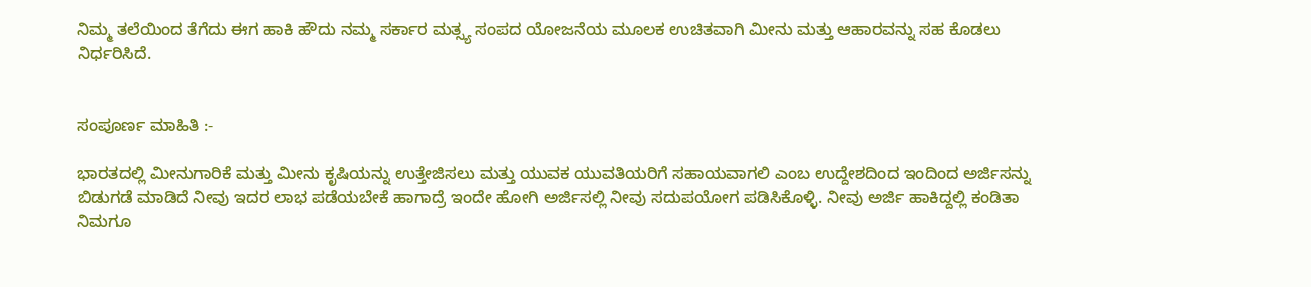ನಿಮ್ಮ ತಲೆಯಿಂದ ತೆಗೆದು ಈಗ ಹಾಕಿ ಹೌದು ನಮ್ಮ ಸರ್ಕಾರ ಮತ್ಸ್ಯ ಸಂಪದ ಯೋಜನೆಯ ಮೂಲಕ ಉಚಿತವಾಗಿ ಮೀನು ಮತ್ತು ಆಹಾರವನ್ನು ಸಹ ಕೊಡಲು ನಿರ್ಧರಿಸಿದೆ.


ಸಂಪೂರ್ಣ ಮಾಹಿತಿ :-

ಭಾರತದಲ್ಲಿ ಮೀನುಗಾರಿಕೆ ಮತ್ತು ಮೀನು ಕೃಷಿಯನ್ನು ಉತ್ತೇಜಿಸಲು ಮತ್ತು ಯುವಕ ಯುವತಿಯರಿಗೆ ಸಹಾಯವಾಗಲಿ ಎಂಬ ಉದ್ದೇಶದಿಂದ ಇಂದಿಂದ ಅರ್ಜಿಸನ್ನು ಬಿಡುಗಡೆ ಮಾಡಿದೆ ನೀವು ಇದರ ಲಾಭ ಪಡೆಯಬೇಕೆ ಹಾಗಾದ್ರೆ ಇಂದೇ ಹೋಗಿ ಅರ್ಜಿಸಲ್ಲಿ ನೀವು ಸದುಪಯೋಗ ಪಡಿಸಿಕೊಳ್ಳಿ. ನೀವು ಅರ್ಜಿ ಹಾಕಿದ್ದಲ್ಲಿ ಕಂಡಿತಾ ನಿಮಗೂ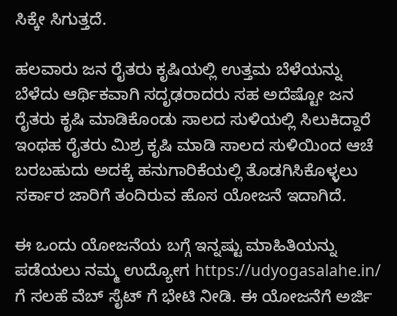ಸಿಕ್ಕೇ ಸಿಗುತ್ತದೆ.

ಹಲವಾರು ಜನ ರೈತರು ಕೃಷಿಯಲ್ಲಿ ಉತ್ತಮ ಬೆಳೆಯನ್ನು ಬೆಳೆದು ಆರ್ಥಿಕವಾಗಿ ಸದೃಢರಾದರು ಸಹ ಅದೆಷ್ಟೋ ಜನ ರೈತರು ಕೃಷಿ ಮಾಡಿಕೊಂಡು ಸಾಲದ ಸುಳಿಯಲ್ಲಿ ಸಿಲುಕಿದ್ದಾರೆ ಇಂಥಹ ರೈತರು ಮಿಶ್ರ ಕೃಷಿ ಮಾಡಿ ಸಾಲದ ಸುಳಿಯಿಂದ ಆಚೆ ಬರಬಹುದು ಅದಕ್ಕೆ ಹನುಗಾರಿಕೆಯಲ್ಲಿ ತೊಡಗಿಸಿಕೊಳ್ಳಲು ಸರ್ಕಾರ ಜಾರಿಗೆ ತಂದಿರುವ ಹೊಸ ಯೋಜನೆ ಇದಾಗಿದೆ.

ಈ ಒಂದು ಯೋಜನೆಯ ಬಗ್ಗೆ ಇನ್ನಷ್ಟು ಮಾಹಿತಿಯನ್ನು ಪಡೆಯಲು ನಮ್ಮ ಉದ್ಯೋಗ https://udyogasalahe.in/ ಗೆ ಸಲಹೆ ವೆಬ್ ಸೈಟ್ ಗೆ ಭೇಟಿ ನೀಡಿ. ಈ ಯೋಜನೆಗೆ ಅರ್ಜಿ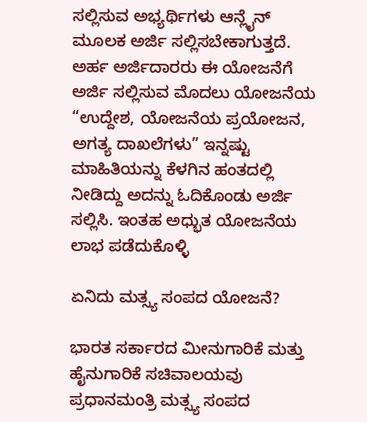ಸಲ್ಲಿಸುವ ಅಭ್ಯರ್ಥಿಗಳು ಆನ್ಲೈನ್ ಮೂಲಕ ಅರ್ಜಿ ಸಲ್ಲಿಸಬೇಕಾಗುತ್ತದೆ. ಅರ್ಹ ಅರ್ಜಿದಾರರು ಈ ಯೋಜನೆಗೆ ಅರ್ಜಿ ಸಲ್ಲಿಸುವ ಮೊದಲು ಯೋಜನೆಯ “ಉದ್ದೇಶ, ಯೋಜನೆಯ ಪ್ರಯೋಜನ, ಅಗತ್ಯ ದಾಖಲೆಗಳು” ಇನ್ನಷ್ಟು ಮಾಹಿತಿಯನ್ನು ಕೆಳಗಿನ ಹಂತದಲ್ಲಿ ನೀಡಿದ್ದು ಅದನ್ನು ಓದಿಕೊಂಡು ಅರ್ಜಿ ಸಲ್ಲಿಸಿ. ಇಂತಹ ಅಧ್ಭುತ ಯೋಜನೆಯ ಲಾಭ ಪಡೆದುಕೊಳ್ಳಿ

ಏನಿದು ಮತ್ಸ್ಯ ಸಂಪದ ಯೋಜನೆ?

ಭಾರತ ಸರ್ಕಾರದ ಮೀನುಗಾರಿಕೆ ಮತ್ತು ಹೈನುಗಾರಿಕೆ ಸಚಿವಾಲಯವು ಪ್ರಧಾನಮಂತ್ರಿ ಮತ್ಸ್ಯ ಸಂಪದ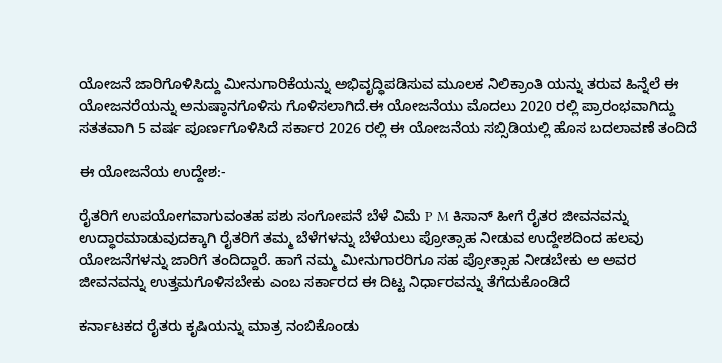ಯೋಜನೆ ಜಾರಿಗೊಳಿಸಿದ್ದು ಮೀನುಗಾರಿಕೆಯನ್ನು ಅಭಿವೃದ್ಧಿಪಡಿಸುವ ಮೂಲಕ ನಿಲಿಕ್ರಾಂತಿ ಯನ್ನು ತರುವ ಹಿನ್ನೆಲೆ ಈ ಯೋಜನರೆಯನ್ನು ಅನುಷ್ಠಾನಗೊಳಿಸು ಗೊಳಿಸಲಾಗಿದೆ.ಈ ಯೋಜನೆಯು ಮೊದಲು 2020 ರಲ್ಲಿ ಪ್ರಾರಂಭವಾಗಿದ್ದು ಸತತವಾಗಿ 5 ವರ್ಷ ಪೂರ್ಣಗೊಳಿಸಿದೆ ಸರ್ಕಾರ 2026 ರಲ್ಲಿ ಈ ಯೋಜನೆಯ ಸಬ್ಸಿಡಿಯಲ್ಲಿ ಹೊಸ ಬದಲಾವಣೆ ತಂದಿದೆ

ಈ ಯೋಜನೆಯ ಉದ್ದೇಶ:-

ರೈತರಿಗೆ ಉಪಯೋಗವಾಗುವಂತಹ ಪಶು ಸಂಗೋಪನೆ ಬೆಳೆ ವಿಮೆ P M ಕಿಸಾನ್ ಹೀಗೆ ರೈತರ ಜೀವನವನ್ನು ಉದ್ಧಾರಮಾಡುವುದಕ್ಕಾಗಿ ರೈತರಿಗೆ ತಮ್ಮ ಬೆಳೆಗಳನ್ನು ಬೆಳೆಯಲು ಪ್ರೋತ್ಸಾಹ ನೀಡುವ ಉದ್ದೇಶದಿಂದ ಹಲವು ಯೋಜನೆಗಳನ್ನು ಜಾರಿಗೆ ತಂದಿದ್ದಾರೆ. ಹಾಗೆ ನಮ್ಮ ಮೀನುಗಾರರಿಗೂ ಸಹ ಪ್ರೋತ್ಸಾಹ ನೀಡಬೇಕು ಅ ಅವರ ಜೀವನವನ್ನು ಉತ್ತಮಗೊಳಿಸಬೇಕು ಎಂಬ ಸರ್ಕಾರದ ಈ ದಿಟ್ಟ ನಿರ್ಧಾರವನ್ನು ತೆಗೆದುಕೊಂಡಿದೆ

ಕರ್ನಾಟಕದ ರೈತರು ಕೃಷಿಯನ್ನು ಮಾತ್ರ ನಂಬಿಕೊಂಡು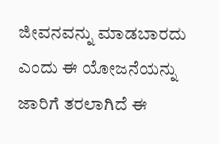ಜೀವನವನ್ನು ಮಾಡಬಾರದು ಎಂದು ಈ ಯೋಜನೆಯನ್ನು ಜಾರಿಗೆ ತರಲಾಗಿದೆ ಈ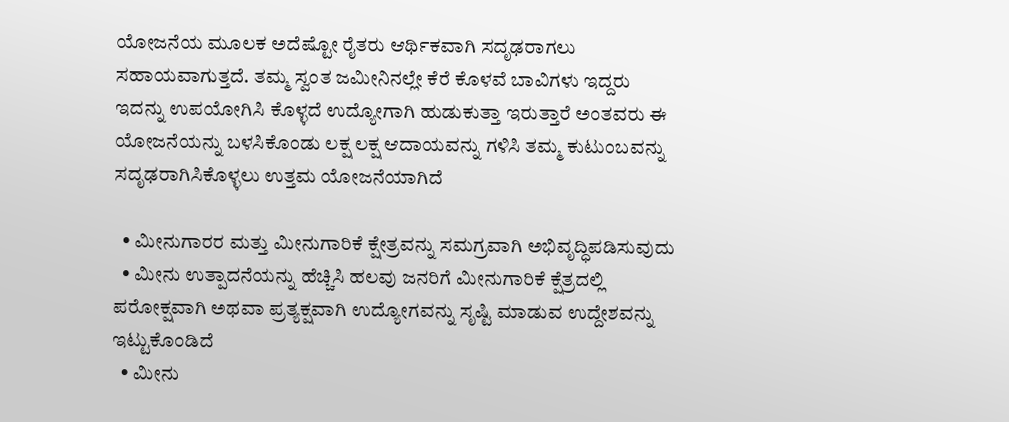ಯೋಜನೆಯ ಮೂಲಕ ಅದೆಷ್ಟೋ ರೈತರು ಆರ್ಥಿಕವಾಗಿ ಸದೃಢರಾಗಲು ಸಹಾಯವಾಗುತ್ತದೆ. ತಮ್ಮ ಸ್ವಂತ ಜಮೀನಿನಲ್ಲೇ ಕೆರೆ ಕೊಳವೆ ಬಾವಿಗಳು ಇದ್ದರು ಇದನ್ನು ಉಪಯೋಗಿಸಿ ಕೊಳ್ಳದೆ ಉದ್ಯೋಗಾಗಿ ಹುಡುಕುತ್ತಾ ಇರುತ್ತಾರೆ ಅಂತವರು ಈ ಯೋಜನೆಯನ್ನು ಬಳಸಿಕೊಂಡು ಲಕ್ಷ ಲಕ್ಷ ಆದಾಯವನ್ನು ಗಳಿಸಿ ತಮ್ಮ ಕುಟುಂಬವನ್ನು ಸದೃಢರಾಗಿಸಿಕೊಳ್ಳಲು ಉತ್ತಮ ಯೋಜನೆಯಾಗಿದೆ

  • ಮೀನುಗಾರರ ಮತ್ತು ಮೀನುಗಾರಿಕೆ ಕ್ಷೇತ್ರವನ್ನು ಸಮಗ್ರವಾಗಿ ಅಭಿವೃದ್ಧಿಪಡಿಸುವುದು
  • ಮೀನು ಉತ್ಪಾದನೆಯನ್ನು ಹೆಚ್ಚಿಸಿ ಹಲವು ಜನರಿಗೆ ಮೀನುಗಾರಿಕೆ ಕ್ಷೆತ್ರದಲ್ಲಿ ಪರೋಕ್ಷವಾಗಿ ಅಥವಾ ಪ್ರತ್ಯಕ್ಷವಾಗಿ ಉದ್ಯೋಗವನ್ನು ಸೃಷ್ಟಿ ಮಾಡುವ ಉದ್ದೇಶವನ್ನು ಇಟ್ಟುಕೊಂಡಿದೆ
  • ಮೀನು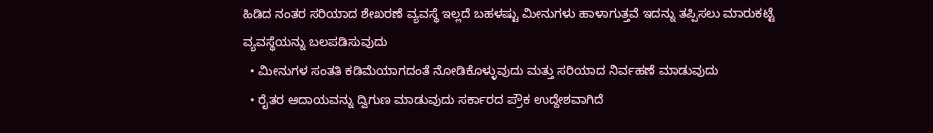ಹಿಡಿದ ನಂತರ ಸರಿಯಾದ ಶೇಖರಣೆ ವ್ಯವಸ್ಥೆ ಇಲ್ಲದೆ ಬಹಳಷ್ಟು ಮೀನುಗಳು ಹಾಳಾಗುತ್ತವೆ ಇದನ್ನು ತಪ್ಪಿಸಲು ಮಾರುಕಟ್ಟೆ ವ್ಯವಸ್ಥೆಯನ್ನು ಬಲಪಡಿಸುವುದು
  • ಮೀನುಗಳ ಸಂತತಿ ಕಡಿಮೆಯಾಗದಂತೆ ನೋಡಿಕೊಳ್ಳುವುದು ಮತ್ತು ಸರಿಯಾದ ನಿರ್ವಹಣೆ ಮಾಡುವುದು
  • ರೈತರ ಆದಾಯವನ್ನು ದ್ವಿಗುಣ ಮಾಡುವುದು ಸರ್ಕಾರದ ಪ್ರೌಕ ಉದ್ದೇಶವಾಗಿದೆ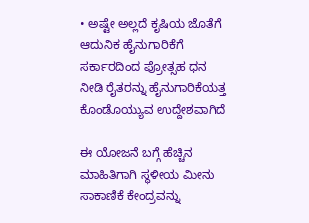• ಅಷ್ಟೇ ಅಲ್ಲದೆ ಕೃಷಿಯ ಜೊತೆಗೆ ಆದುನಿಕ ಹೈನುಗಾರಿಕೆಗೆ ಸರ್ಕಾರದಿಂದ ಪ್ರೋತ್ಸಹ ಧನ ನೀಡಿ ರೈತರನ್ನು ಹೈನುಗಾರಿಕೆಯತ್ತ ಕೊಂಡೊಯ್ಯುವ ಉದ್ದೇಶವಾಗಿದೆ

ಈ ಯೋಜನೆ ಬಗ್ಗೆ ಹೆಚ್ಚಿನ ಮಾಹಿತಿಗಾಗಿ ಸ್ಥಳೀಯ ಮೀನು ಸಾಕಾಣಿಕೆ ಕೇಂದ್ರವನ್ನು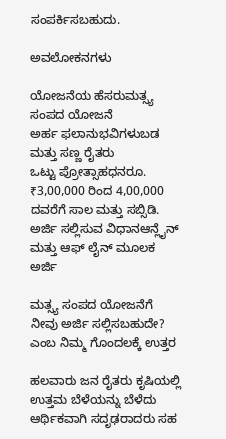ಸಂಪರ್ಕಿಸಬಹುದು.

ಅವಲೋಕನಗಳು

ಯೋಜನೆಯ ಹೆಸರುಮತ್ಸ್ಯ ಸಂಪದ ಯೋಜನೆ
ಅರ್ಹ ಫಲಾನುಭವಿಗಳುಬಡ ಮತ್ತು ಸಣ್ಣ ರೈತರು
ಒಟ್ಟು ಪ್ರೋತ್ಸಾಹಧನರೂ. ₹3,00,000 ರಿಂದ 4,00,000 ದವರೆಗೆ ಸಾಲ ಮತ್ತು ಸಬ್ಸಿಡಿ.
ಅರ್ಜಿ ಸಲ್ಲಿಸುವ ವಿಧಾನಆನ್ಲೈನ್ ಮತ್ತು ಆಫ್ ಲೈನ್ ಮೂಲಕ ಅರ್ಜಿ

ಮತ್ಸ್ಯ ಸಂಪದ ಯೋಜನೆಗೆ ನೀವು ಅರ್ಜಿ ಸಲ್ಲಿಸಬಹುದೇ? ಎಂಬ ನಿಮ್ಮ ಗೊಂದಲಕ್ಕೆ ಉತ್ತರ

ಹಲವಾರು ಜನ ರೈತರು ಕೃಷಿಯಲ್ಲಿ ಉತ್ತಮ ಬೆಳೆಯನ್ನು ಬೆಳೆದು ಆರ್ಥಿಕವಾಗಿ ಸದೃಢರಾದರು ಸಹ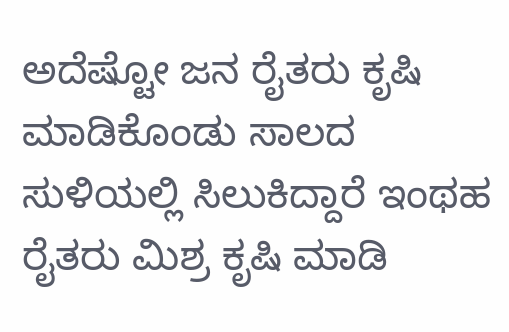ಅದೆಷ್ಟೋ ಜನ ರೈತರು ಕೃಷಿ ಮಾಡಿಕೊಂಡು ಸಾಲದ ಸುಳಿಯಲ್ಲಿ ಸಿಲುಕಿದ್ದಾರೆ ಇಂಥಹ ರೈತರು ಮಿಶ್ರ ಕೃಷಿ ಮಾಡಿ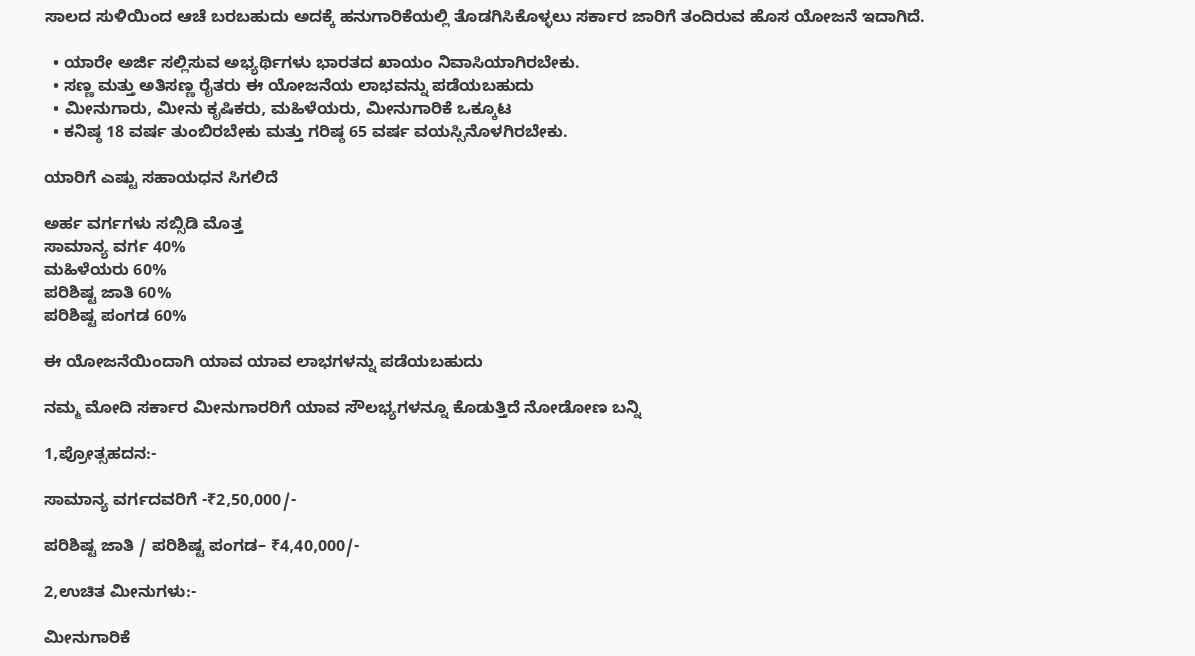ಸಾಲದ ಸುಳಿಯಿಂದ ಆಚೆ ಬರಬಹುದು ಅದಕ್ಕೆ ಹನುಗಾರಿಕೆಯಲ್ಲಿ ತೊಡಗಿಸಿಕೊಳ್ಳಲು ಸರ್ಕಾರ ಜಾರಿಗೆ ತಂದಿರುವ ಹೊಸ ಯೋಜನೆ ಇದಾಗಿದೆ.

  • ಯಾರೇ ಅರ್ಜಿ ಸಲ್ಲಿಸುವ ಅಭ್ಯರ್ಥಿಗಳು ಭಾರತದ ಖಾಯಂ ನಿವಾಸಿಯಾಗಿರಬೇಕು.
  • ಸಣ್ಣ ಮತ್ತು ಅತಿಸಣ್ಣ ರೈತರು ಈ ಯೋಜನೆಯ ಲಾಭವನ್ನು ಪಡೆಯಬಹುದು
  • ಮೀನುಗಾರು, ಮೀನು ಕೃಷಿಕರು, ಮಹಿಳೆಯರು, ಮೀನುಗಾರಿಕೆ ಒಕ್ಕೂಟ
  • ಕನಿಷ್ಠ 18 ವರ್ಷ ತುಂಬಿರಬೇಕು ಮತ್ತು ಗರಿಷ್ಠ 65 ವರ್ಷ ವಯಸ್ಸಿನೊಳಗಿರಬೇಕು.

ಯಾರಿಗೆ ಎಷ್ಟು ಸಹಾಯಧನ ಸಿಗಲಿದೆ

ಅರ್ಹ ವರ್ಗಗಳು ಸಬ್ಸಿಡಿ ಮೊತ್ತ
ಸಾಮಾನ್ಯ ವರ್ಗ 40%
ಮಹಿಳೆಯರು 60%
ಪರಿಶಿಷ್ಟ ಜಾತಿ 60%
ಪರಿಶಿಷ್ಟ ಪಂಗಡ 60%

ಈ ಯೋಜನೆಯಿಂದಾಗಿ ಯಾವ ಯಾವ ಲಾಭಗಳನ್ನು ಪಡೆಯಬಹುದು

ನಮ್ಮ ಮೋದಿ ಸರ್ಕಾರ ಮೀನುಗಾರರಿಗೆ ಯಾವ ಸೌಲಭ್ಯಗಳನ್ನೂ ಕೊಡುತ್ತಿದೆ ನೋಡೋಣ ಬನ್ನಿ

1,ಪ್ರೋತ್ಸಹದನ:-

ಸಾಮಾನ್ಯ ವರ್ಗದವರಿಗೆ -₹2,50,000/-

ಪರಿಶಿಷ್ಟ ಜಾತಿ / ಪರಿಶಿಷ್ಟ ಪಂಗಡ– ₹4,40,000/-

2,ಉಚಿತ ಮೀನುಗಳು:-

ಮೀನುಗಾರಿಕೆ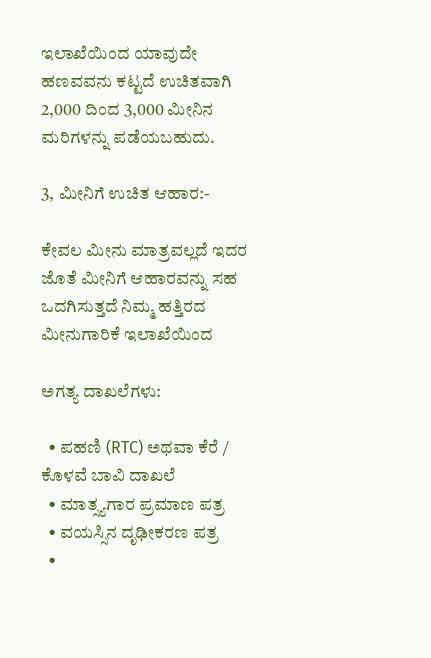ಇಲಾಖೆಯಿಂದ ಯಾವುದೇ ಹಣವವನು ಕಟ್ಟದೆ ಉಚಿತವಾಗಿ 2,000 ದಿಂದ 3,000 ಮೀನಿನ ಮರಿಗಳನ್ನು ಪಡೆಯಬಹುದು.

3, ಮೀನಿಗೆ ಉಚಿತ ಆಹಾರ:-

ಕೇವಲ ಮೀನು ಮಾತ್ರವಲ್ಲದೆ ಇದರ ಜೊತೆ ಮೀನಿಗೆ ಆಹಾರವನ್ನು ಸಹ ಒದಗಿಸುತ್ತದೆ ನಿಮ್ಮ ಹತ್ತಿರದ ಮೀನುಗಾರಿಕೆ ಇಲಾಖೆಯಿಂದ

ಅಗತ್ಯ ದಾಖಲೆಗಳು:

  • ಪಹಣಿ (RTC) ಅಥವಾ ಕೆರೆ / ಕೊಳವೆ ಬಾವಿ ದಾಖಲೆ
  • ಮಾತ್ಸ್ಯಗಾರ ಪ್ರಮಾಣ ಪತ್ರ
  • ವಯಸ್ಸಿನ ದೃಢೀಕರಣ ಪತ್ರ
  •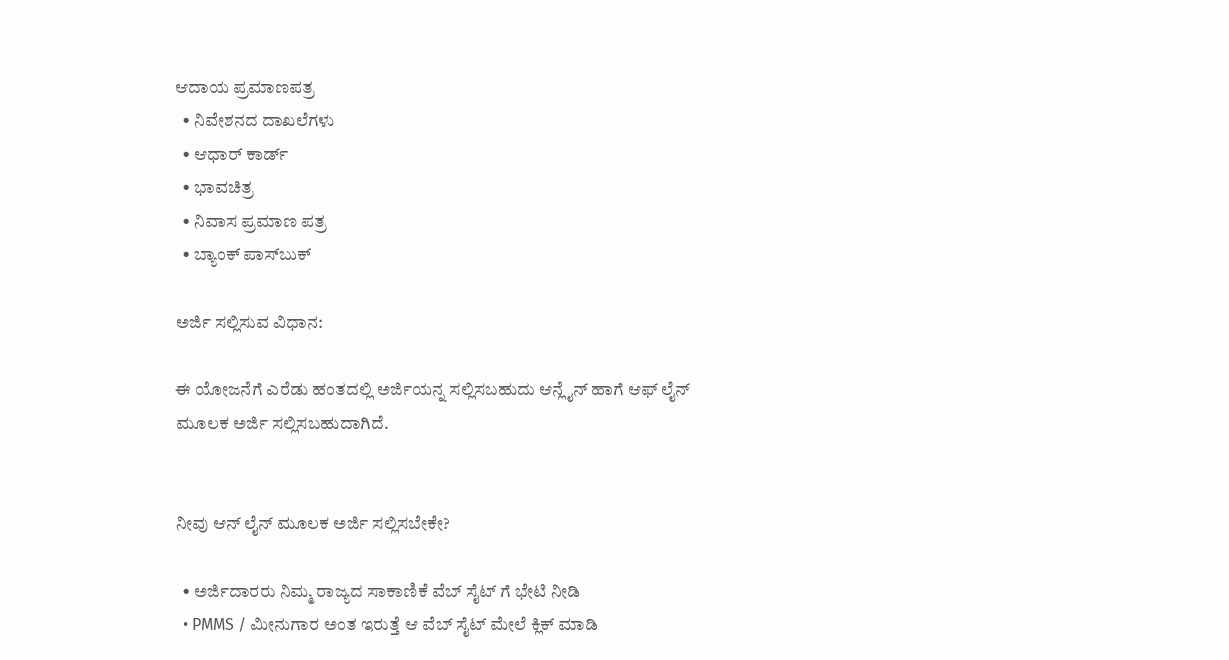ಆದಾಯ ಪ್ರಮಾಣಪತ್ರ
  • ನಿವೇಶನದ ದಾಖಲೆಗಳು
  • ಆಧಾರ್ ಕಾರ್ಡ್
  • ಭಾವಚಿತ್ರ
  • ನಿವಾಸ ಪ್ರಮಾಣ ಪತ್ರ
  • ಬ್ಯಾಂಕ್ ಪಾಸ್‌ಬುಕ್

ಅರ್ಜಿ ಸಲ್ಲಿಸುವ ವಿಧಾನ:

ಈ ಯೋಜನೆಗೆ ಎರೆಡು ಹಂತದಲ್ಲಿ ಅರ್ಜಿಯನ್ನ ಸಲ್ಲಿಸಬಹುದು ಆನ್ಲೈನ್ ಹಾಗೆ ಆಫ್ ಲೈನ್ ಮೂಲಕ ಅರ್ಜಿ ಸಲ್ಲಿಸಬಹುದಾಗಿದೆ.


ನೀವು ಆನ್ ಲೈನ್ ಮೂಲಕ ಅರ್ಜಿ ಸಲ್ಲಿಸಬೇಕೇ?

  • ಅರ್ಜಿದಾರರು ನಿಮ್ಮ ರಾಜ್ಯದ ಸಾಕಾಣಿಕೆ ವೆಬ್ ಸೈಟ್ ಗೆ ಭೇಟಿ ನೀಡಿ
  • PMMS / ಮೀನುಗಾರ ಅಂತ ಇರುತ್ತೆ ಆ ವೆಬ್ ಸೈಟ್ ಮೇಲೆ ಕ್ಲಿಕ್ ಮಾಡಿ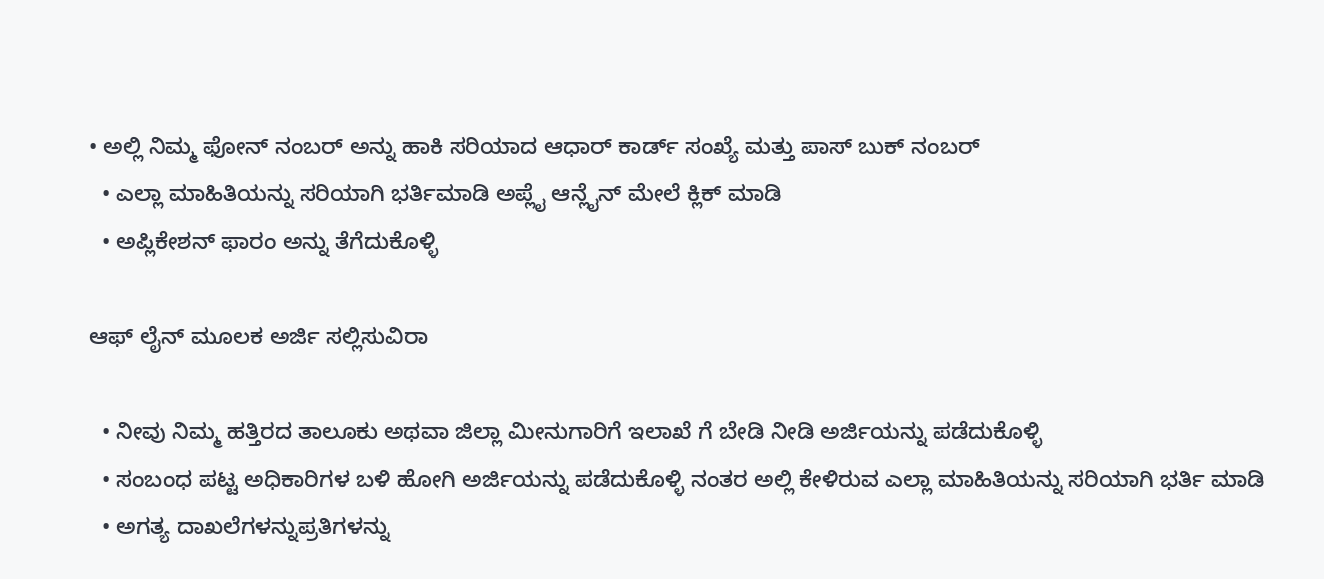• ಅಲ್ಲಿ ನಿಮ್ಮ ಫೋನ್ ನಂಬರ್ ಅನ್ನು ಹಾಕಿ ಸರಿಯಾದ ಆಧಾರ್ ಕಾರ್ಡ್ ಸಂಖ್ಯೆ ಮತ್ತು ಪಾಸ್ ಬುಕ್ ನಂಬರ್
  • ಎಲ್ಲಾ ಮಾಹಿತಿಯನ್ನು ಸರಿಯಾಗಿ ಭರ್ತಿಮಾಡಿ ಅಪ್ಲೈ ಆನ್ಲೈನ್ ಮೇಲೆ ಕ್ಲಿಕ್ ಮಾಡಿ
  • ಅಪ್ಲಿಕೇಶನ್ ಫಾರಂ ಅನ್ನು ತೆಗೆದುಕೊಳ್ಳಿ

ಆಫ್ ಲೈನ್ ಮೂಲಕ ಅರ್ಜಿ ಸಲ್ಲಿಸುವಿರಾ

  • ನೀವು ನಿಮ್ಮ ಹತ್ತಿರದ ತಾಲೂಕು ಅಥವಾ ಜಿಲ್ಲಾ ಮೀನುಗಾರಿಗೆ ಇಲಾಖೆ ಗೆ ಬೇಡಿ ನೀಡಿ ಅರ್ಜಿಯನ್ನು ಪಡೆದುಕೊಳ್ಳಿ
  • ಸಂಬಂಧ ಪಟ್ಟ ಅಧಿಕಾರಿಗಳ ಬಳಿ ಹೋಗಿ ಅರ್ಜಿಯನ್ನು ಪಡೆದುಕೊಳ್ಳಿ ನಂತರ ಅಲ್ಲಿ ಕೇಳಿರುವ ಎಲ್ಲಾ ಮಾಹಿತಿಯನ್ನು ಸರಿಯಾಗಿ ಭರ್ತಿ ಮಾಡಿ
  • ಅಗತ್ಯ ದಾಖಲೆಗಳನ್ನುಪ್ರತಿಗಳನ್ನು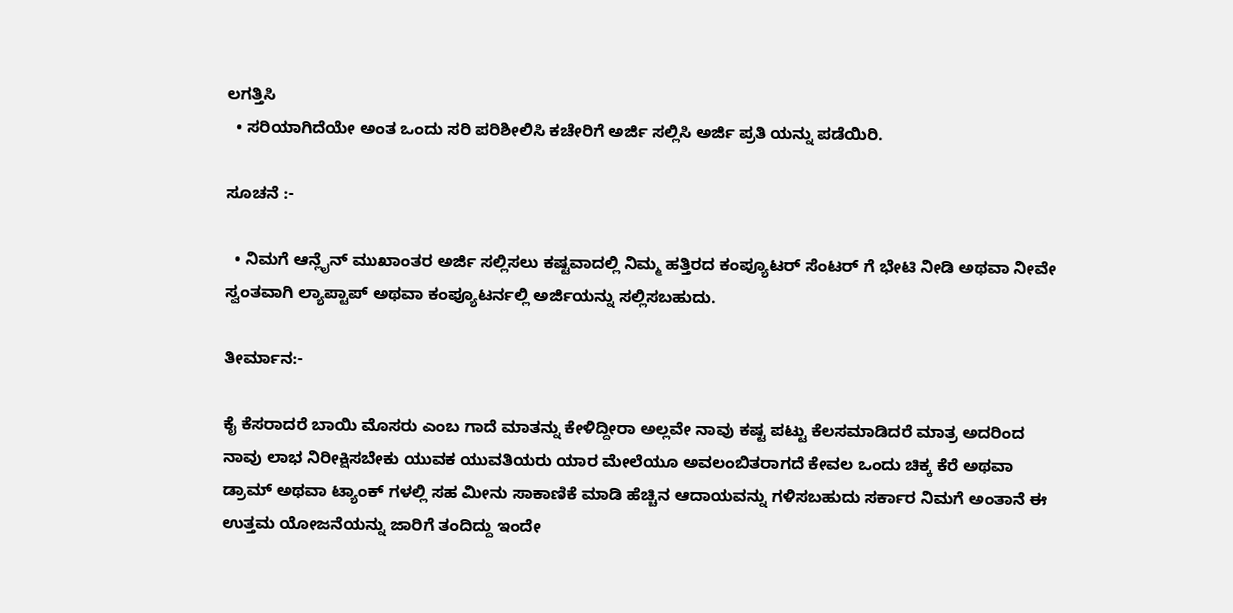ಲಗತ್ತಿಸಿ
  • ಸರಿಯಾಗಿದೆಯೇ ಅಂತ ಒಂದು ಸರಿ ಪರಿಶೀಲಿಸಿ ಕಚೇರಿಗೆ ಅರ್ಜಿ ಸಲ್ಲಿಸಿ ಅರ್ಜಿ ಪ್ರತಿ ಯನ್ನು ಪಡೆಯಿರಿ.

ಸೂಚನೆ :-

  • ನಿಮಗೆ ಆನ್ಲೈನ್ ಮುಖಾಂತರ ಅರ್ಜಿ ಸಲ್ಲಿಸಲು ಕಷ್ಟವಾದಲ್ಲಿ ನಿಮ್ಮ ಹತ್ತಿರದ ಕಂಪ್ಯೂಟರ್ ಸೆಂಟರ್ ಗೆ ಭೇಟಿ ನೀಡಿ ಅಥವಾ ನೀವೇ ಸ್ವಂತವಾಗಿ ಲ್ಯಾಪ್ಟಾಪ್ ಅಥವಾ ಕಂಪ್ಯೂಟರ್ನಲ್ಲಿ ಅರ್ಜಿಯನ್ನು ಸಲ್ಲಿಸಬಹುದು.

ತೀರ್ಮಾನ:-

ಕೈ ಕೆಸರಾದರೆ ಬಾಯಿ ಮೊಸರು ಎಂಬ ಗಾದೆ ಮಾತನ್ನು ಕೇಳಿದ್ದೀರಾ ಅಲ್ಲವೇ ನಾವು ಕಷ್ಟ ಪಟ್ಟು ಕೆಲಸಮಾಡಿದರೆ ಮಾತ್ರ ಅದರಿಂದ ನಾವು ಲಾಭ ನಿರೀಕ್ಷಿಸಬೇಕು ಯುವಕ ಯುವತಿಯರು ಯಾರ ಮೇಲೆಯೂ ಅವಲಂಬಿತರಾಗದೆ ಕೇವಲ ಒಂದು ಚಿಕ್ಕ ಕೆರೆ ಅಥವಾ ಡ್ರಾಮ್ ಅಥವಾ ಟ್ಯಾಂಕ್ ಗಳಲ್ಲಿ ಸಹ ಮೀನು ಸಾಕಾಣಿಕೆ ಮಾಡಿ ಹೆಚ್ಚಿನ ಆದಾಯವನ್ನು ಗಳಿಸಬಹುದು ಸರ್ಕಾರ ನಿಮಗೆ ಅಂತಾನೆ ಈ ಉತ್ತಮ ಯೋಜನೆಯನ್ನು ಜಾರಿಗೆ ತಂದಿದ್ದು ಇಂದೇ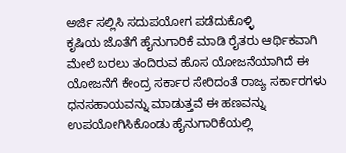ಅರ್ಜಿ ಸಲ್ಲಿಸಿ ಸದುಪಯೋಗ ಪಡೆದುಕೊಳ್ಳಿ
ಕೃಷಿಯ ಜೊತೆಗೆ ಹೈನುಗಾರಿಕೆ ಮಾಡಿ ರೈತರು ಆರ್ಥಿಕವಾಗಿ ಮೇಲೆ ಬರಲು ತಂದಿರುವ ಹೊಸ ಯೋಜನೆಯಾಗಿದೆ ಈ ಯೋಜನೆಗೆ ಕೇಂದ್ರ ಸರ್ಕಾರ ಸೇರಿದಂತೆ ರಾಜ್ಯ ಸರ್ಕಾರಗಳು ಧನಸಹಾಯವನ್ನು ಮಾಡುತ್ತವೆ ಈ ಹಣವನ್ನು ಉಪಯೋಗಿಸಿಕೊಂಡು ಹೈನುಗಾರಿಕೆಯಲ್ಲಿ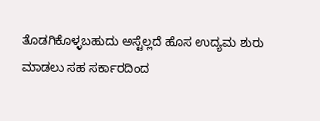ತೊಡಗಿಕೊಳ್ಳಬಹುದು ಅಸ್ಟೆಲ್ಲದೆ ಹೊಸ ಉದ್ಯಮ ಶುರು ಮಾಡಲು ಸಹ ಸರ್ಕಾರದಿಂದ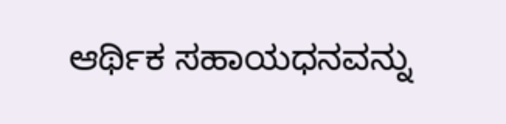ಆರ್ಥಿಕ ಸಹಾಯಧನವನ್ನು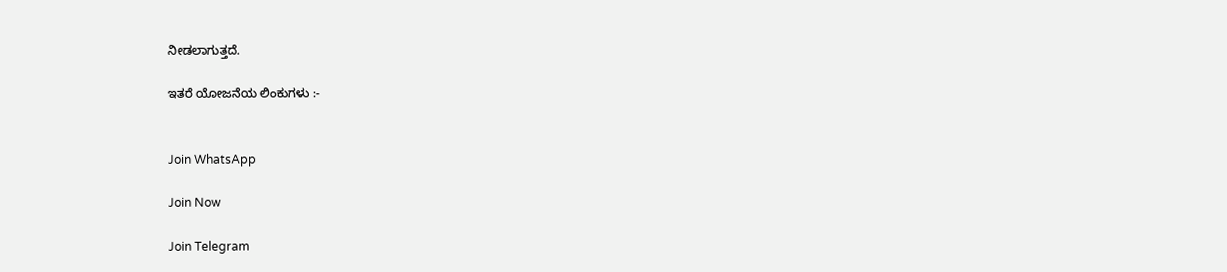ನೀಡಲಾಗುತ್ತದೆ.

ಇತರೆ ಯೋಜನೆಯ ಲಿಂಕುಗಳು :-


Join WhatsApp

Join Now

Join Telegram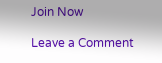Join Now

Leave a Comment